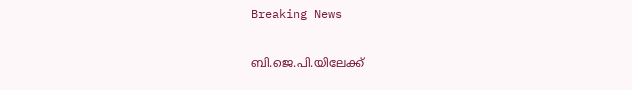Breaking News

ബി.ജെ.പി.യിലേക്ക്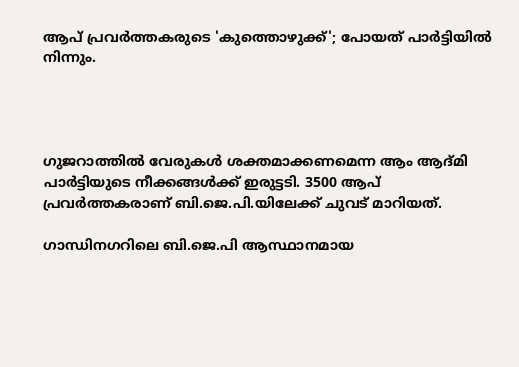ആപ് പ്രവര്‍ത്തകരുടെ 'കുത്തൊഴുക്ക്'; പോയത് പാര്‍ട്ടിയില്‍ നിന്നും.




ഗുജറാത്തില്‍ വേരുകള്‍ ശക്തമാക്കണമെന്ന ആം ആദ്മി പാര്‍ട്ടിയുടെ നീക്കങ്ങള്‍ക്ക് ഇരുട്ടടി. 3500 ആപ് പ്രവര്‍ത്തകരാണ് ബി.ജെ.പി.യിലേക്ക് ചുവട് മാറിയത്.

ഗാന്ധിനഗറിലെ ബി.ജെ.പി ആസ്ഥാനമായ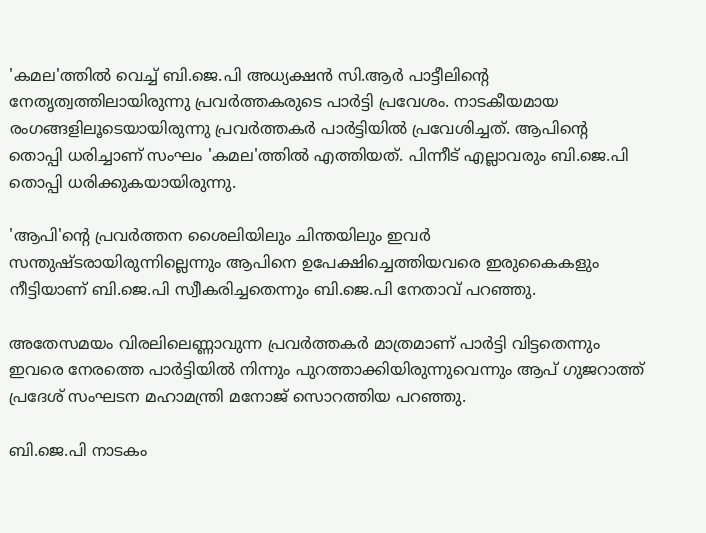'കമല'ത്തില്‍ വെച്ച്‌ ബി.ജെ.പി അധ്യക്ഷന്‍ സി.ആര്‍ പാട്ടീലിന്‍റെ നേതൃത്വത്തിലായിരുന്നു പ്രവര്‍ത്തകരുടെ പാര്‍ട്ടി പ്രവേശം. നാടകീയമായ രംഗങ്ങളിലൂടെയായിരുന്നു പ്രവര്‍ത്തകര്‍ പാര്‍ട്ടിയില്‍ പ്രവേശിച്ചത്. ആപിന്‍റെ തൊപ്പി ധരിച്ചാണ് സംഘം 'കമല'ത്തില്‍ എത്തിയത്. പിന്നീട് എല്ലാവരും ബി.ജെ.പി തൊപ്പി ധരിക്കുകയായിരുന്നു.

'ആപി'ന്റെ പ്രവര്‍ത്തന ശൈലിയിലും ചിന്തയിലും ഇവര്‍ സന്തുഷ്ടരായിരുന്നില്ലെന്നും ആപിനെ ഉപേക്ഷിച്ചെത്തിയവരെ ഇരുകൈകളും നീട്ടിയാണ് ബി.ജെ.പി സ്വീകരിച്ചതെന്നും ബി.ജെ.പി നേതാവ് പറഞ്ഞു.

അതേസമയം വിരലിലെണ്ണാവുന്ന പ്രവര്‍ത്തകര്‍ മാത്രമാണ് പാര്‍ട്ടി വിട്ടതെന്നും ഇവരെ നേരത്തെ പാര്‍ട്ടിയില്‍ നിന്നും പുറത്താക്കിയിരുന്നുവെന്നും ആപ് ഗുജറാത്ത് പ്രദേശ് സംഘടന മഹാമന്ത്രി മനോജ് സൊറത്തിയ പറഞ്ഞു.

ബി.ജെ.പി നാടകം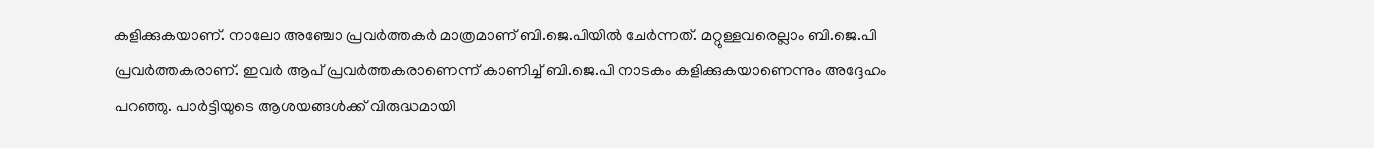കളിക്കുകയാണ്. നാലോ അഞ്ചോ പ്രവര്‍ത്തകര്‍ മാത്രമാണ് ബി.ജെ.പിയില്‍ ചേര്‍ന്നത്. മറ്റുള്ളവരെല്ലാം ബി.ജെ.പി പ്രവര്‍ത്തകരാണ്. ഇവര്‍ ആപ് പ്രവര്‍ത്തകരാണെന്ന് കാണിച്ച്‌ ബി.ജെ.പി നാടകം കളിക്കുകയാണെന്നും അദ്ദേഹം പറഞ്ഞു. പാര്‍ട്ടിയുടെ ആശയങ്ങള്‍ക്ക് വിരുദ്ധമായി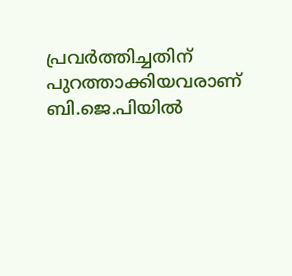പ്രവര്‍ത്തിച്ചതിന് പുറത്താക്കിയവരാണ് ബി.ജെ.പിയില്‍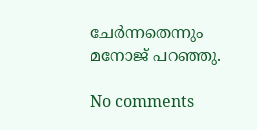ചേര്‍ന്നതെന്നും മനോജ് പറഞ്ഞു.

No comments